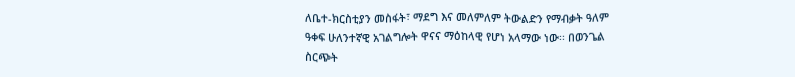ለቤተ-ክርስቲያን መስፋት፣ ማደግ እና መለምለም ትውልድን የማብቃት ዓለም ዓቀፍ ሁለንተኛዊ አገልግሎት ዋናና ማዕከላዊ የሆነ አላማው ነው፡፡ በወንጌል ስርጭት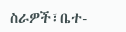ስራዎች፣ቤተ-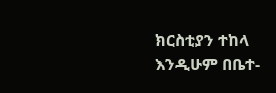ክርስቲያን ተከላ እንዲሁም በቤተ-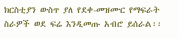ክርስቲያን ውስጥ ያለ የደቀ-መዝሙር የማፍራት ስራዎች ወደ ፍሬ እንዲመጡ አብሮ ይሰራል፡፡